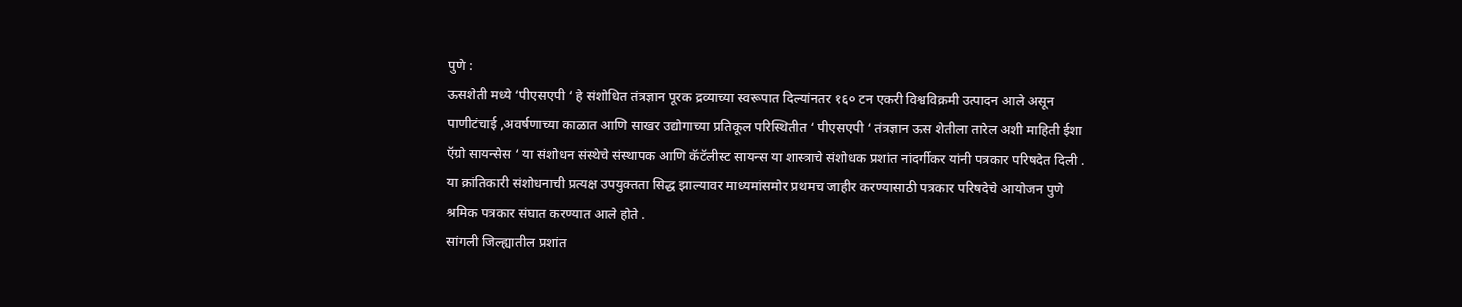पुणे :
ऊसशेती मध्ये ‘पीएसएपी ‘ हे संशोधित तंत्रज्ञान पूरक द्रव्याच्या स्वरूपात दिल्यांनतर १६० टन एकरी विश्वविक्रमी उत्पादन आले असून पाणीटंचाई ,अवर्षणाच्या काळात आणि साखर उद्योगाच्या प्रतिकूल परिस्थितीत ‘ पीएसएपी ‘ तंत्रज्ञान ऊस शेतीला तारेल अशी माहिती ईशा ऍग्रो सायन्सेस ‘ या संशोधन संस्थेचे संस्थापक आणि कॅटॅलीस्ट सायन्स या शास्त्राचे संशोधक प्रशांत नांदर्गीकर यांनी पत्रकार परिषदेत दिली .
या क्रांतिकारी संशोधनाची प्रत्यक्ष उपयुक्तता सिद्ध झाल्यावर माध्यमांसमोर प्रथमच जाहीर करण्यासाठी पत्रकार परिषदेचे आयोजन पुणे श्रमिक पत्रकार संघात करण्यात आले होते .
सांगली जिल्ह्यातील प्रशांत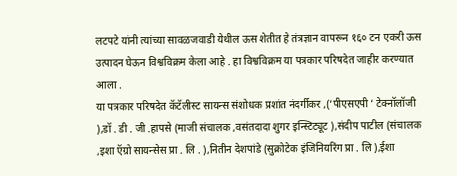लटपटे यांनी त्यांच्या सावळजवाडी येथील ऊस शेतीत हे तंत्रज्ञान वापरून १६० टन एकरी ऊस उत्पादन घेऊन विश्वविक्रम केला आहे . हा विश्वविक्रम या पत्रकार परिषदेत जाहीर करण्यात आला .
या पत्रकार परिषदेत कॅटॅलीस्ट सायन्स संशोधक प्रशांत नंदर्गीकर ,(‘पीएसएपी ‘ टेक्नॉलॉजी ),डॉ . डी . जी .हापसे (माजी संचालक ,वसंतदादा शुगर इन्स्टिट्यूट ),संदीप पाटील (संचालक ,इशा ऍग्रो सायन्सेस प्रा . लि . ),नितीन देशपांडे (सुक्रोटेक इंजिनियरिंग प्रा . लि ),ईशा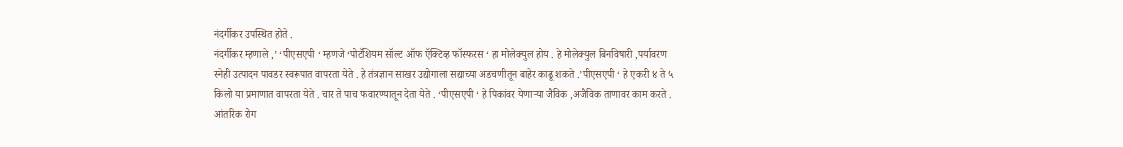नंदर्गीकर उपस्थित होते .
नंदर्गीकर म्हणाले ,’ ‘पीएसएपी ‘ म्हणजे ‘पोटॅशियम सॉल्ट ऑफ ऍक्टिव्ह फॉस्फरस ‘ हा मोलेक्युल होय . हे मोलेक्युल बिनविषारी ,पर्यावरण स्नेही उत्पादन पावडर स्वरूपात वापरता येते . हे तंत्रज्ञान साखर उद्योगाला सद्याच्या अडचणीतून बाहेर काढू शकते .’पीएसएपी ‘ हे एकरी ४ ते ५ किलो या प्रमाणात वापरता येते . चार ते पाच फवारण्यातून देता येते . ‘पीएसएपी ‘ हे पिकांवर येणाऱ्या जैविक ,अजैविक ताणावर काम करते . आंतरिक रोग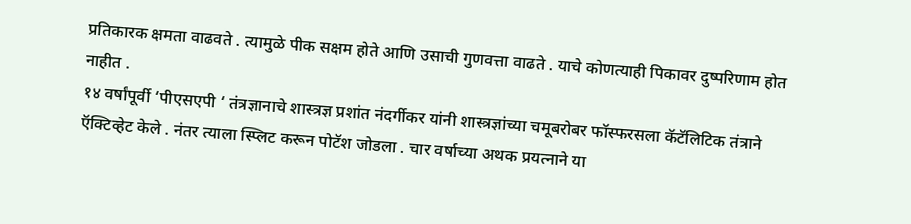प्रतिकारक क्षमता वाढवते . त्यामुळे पीक सक्षम होते आणि उसाची गुणवत्ता वाढते . याचे कोणत्याही पिकावर दुष्परिणाम होत नाहीत .
१४ वर्षांपूर्वी ‘पीएसएपी ‘ तंत्रज्ञानाचे शास्त्रज्ञ प्रशांत नंदर्गीकर यांनी शास्त्रज्ञांच्या चमूबरोबर फॉस्फरसला कॅटॅलिटिक तंत्राने ऍक्टिव्हेट केले . नंतर त्याला स्प्लिट करून पोटॅश जोडला . चार वर्षाच्या अथक प्रयत्नाने या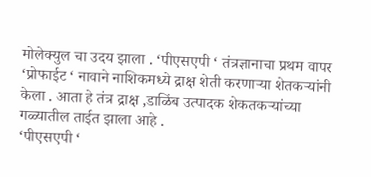मोलेक्युल चा उदय झाला . ‘पीएसएपी ‘ तंत्रज्ञानाचा प्रथम वापर ‘प्रोफाईट ‘ नावाने नाशिकमध्ये द्राक्ष शेती करणाऱ्या शेतकऱ्यांनी केला . आता हे तंत्र द्राक्ष ,डाळिंब उत्पादक शेकतकऱ्यांच्या गळ्यातील ताईत झाला आहे .
‘पीएसएपी ‘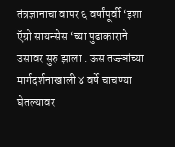तंत्रज्ञानाचा वापर ६ वर्षांपूर्वी ‘इशा ऍग्रो सायन्सेस ‘च्या पुढाकाराने उसावर सुरु झाला . ऊस तज्ज्ञांच्या मार्गदर्शनाखाली ४ वर्षे चाचण्या घेतल्यावर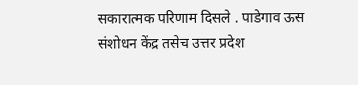सकारात्मक परिणाम दिसले . पाडेगाव ऊस संशोधन केंद्र तसेच उत्तर प्रदेश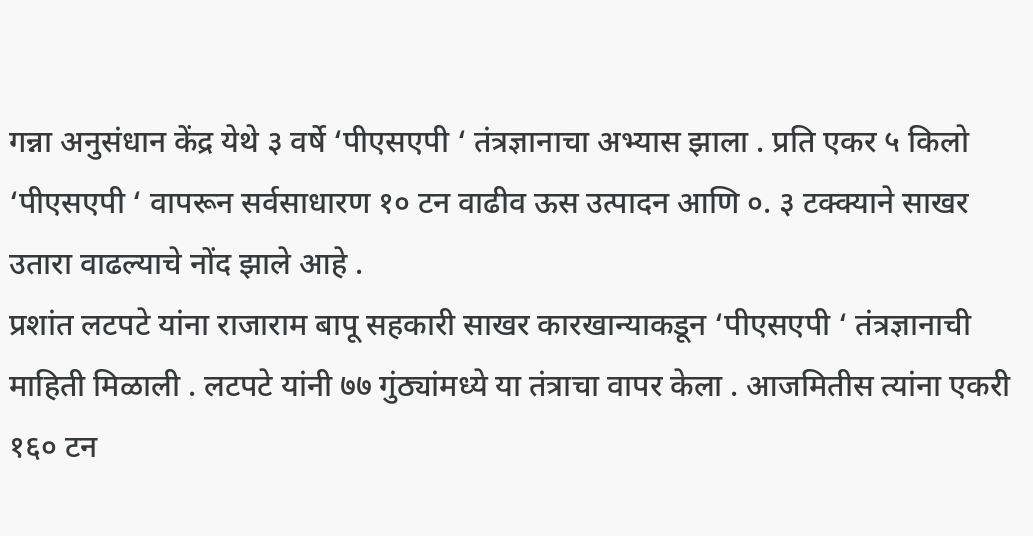गन्ना अनुसंधान केंद्र येथे ३ वर्षे ‘पीएसएपी ‘ तंत्रज्ञानाचा अभ्यास झाला . प्रति एकर ५ किलो ‘पीएसएपी ‘ वापरून सर्वसाधारण १० टन वाढीव ऊस उत्पादन आणि ०. ३ टक्क्याने साखर उतारा वाढल्याचे नोंद झाले आहे .
प्रशांत लटपटे यांना राजाराम बापू सहकारी साखर कारखान्याकडून ‘पीएसएपी ‘ तंत्रज्ञानाची माहिती मिळाली . लटपटे यांनी ७७ गुंठ्यांमध्ये या तंत्राचा वापर केला . आजमितीस त्यांना एकरी १६० टन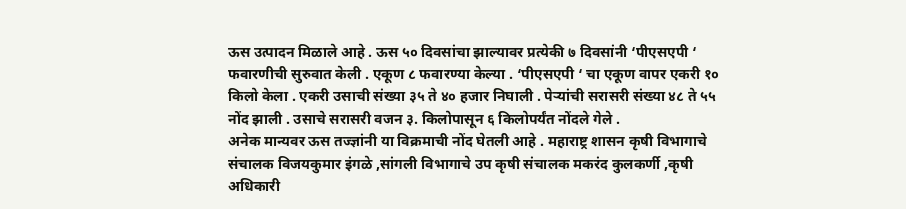ऊस उत्पादन मिळाले आहे . ऊस ५० दिवसांचा झाल्यावर प्रत्येकी ७ दिवसांनी ‘पीएसएपी ‘ फवारणीची सुरुवात केली . एकूण ८ फवारण्या केल्या . ‘पीएसएपी ‘ चा एकूण वापर एकरी १० किलो केला . एकरी उसाची संख्या ३५ ते ४० हजार निघाली . पेऱ्यांची सरासरी संख्या ४८ ते ५५ नोंद झाली . उसाचे सरासरी वजन ३. किलोपासून ६ किलोपर्यंत नोंदले गेले .
अनेक मान्यवर ऊस तज्ज्ञांनी या विक्रमाची नोंद घेतली आहे . महाराष्ट्र शासन कृषी विभागाचे संचालक विजयकुमार इंगळे ,सांगली विभागाचे उप कृषी संचालक मकरंद कुलकर्णी ,कृषी अधिकारी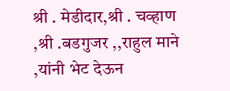श्री . मेडीदार,श्री . चव्हाण ,श्री .बडगुजर ,,राहुल माने ,यांनी भेट देऊन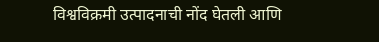विश्वविक्रमी उत्पादनाची नोंद घेतली आणि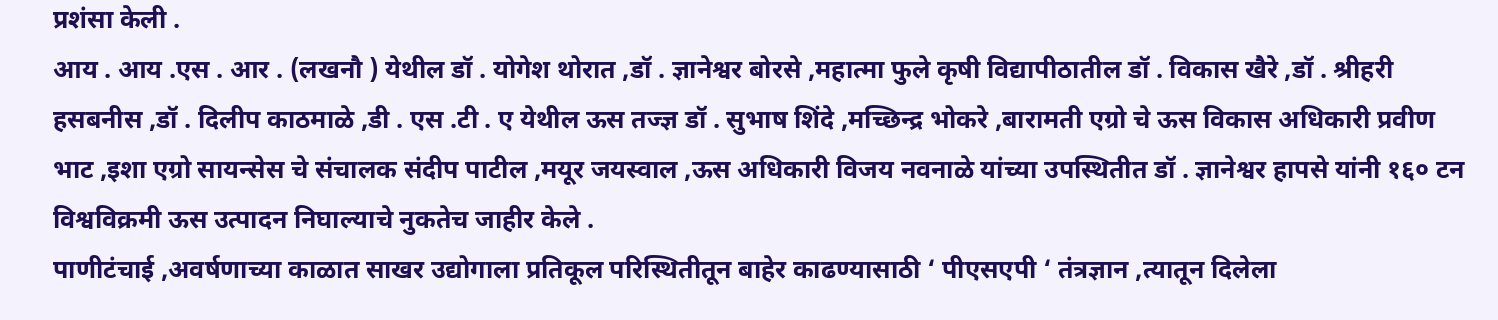प्रशंसा केली .
आय . आय .एस . आर . (लखनौ ) येथील डॉ . योगेश थोरात ,डॉ . ज्ञानेश्वर बोरसे ,महात्मा फुले कृषी विद्यापीठातील डॉ . विकास खैरे ,डॉ . श्रीहरी हसबनीस ,डॉ . दिलीप काठमाळे ,डी . एस .टी . ए येथील ऊस तज्ज्ञ डॉ . सुभाष शिंदे ,मच्छिन्द्र भोकरे ,बारामती एग्रो चे ऊस विकास अधिकारी प्रवीण भाट ,इशा एग्रो सायन्सेस चे संचालक संदीप पाटील ,मयूर जयस्वाल ,ऊस अधिकारी विजय नवनाळे यांच्या उपस्थितीत डॉ . ज्ञानेश्वर हापसे यांनी १६० टन विश्वविक्रमी ऊस उत्पादन निघाल्याचे नुकतेच जाहीर केले .
पाणीटंचाई ,अवर्षणाच्या काळात साखर उद्योगाला प्रतिकूल परिस्थितीतून बाहेर काढण्यासाठी ‘ पीएसएपी ‘ तंत्रज्ञान ,त्यातून दिलेला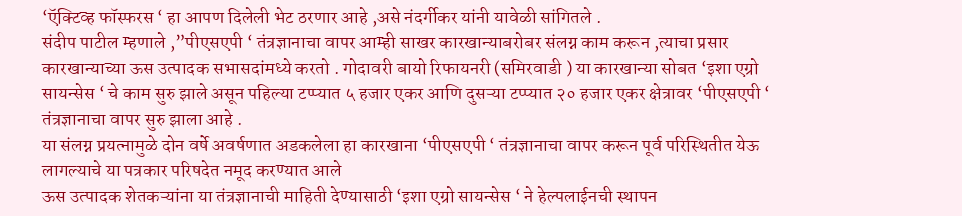‘ऍक्टिव्ह फॉस्फरस ‘ हा आपण दिलेली भेट ठरणार आहे ,असे नंदर्गीकर यांनी यावेळी सांगितले .
संदीप पाटील म्हणाले ,”पीएसएपी ‘ तंत्रज्ञानाचा वापर आम्ही साखर कारखान्याबरोबर संलग्न काम करून ,त्याचा प्रसार कारखान्याच्या ऊस उत्पादक सभासदांमध्ये करतो . गोदावरी बायो रिफायनरी (समिरवाडी ) या कारखान्या सोबत ‘इशा एग्रो सायन्सेस ‘ चे काम सुरु झाले असून पहिल्या टप्प्यात ५ हजार एकर आणि दुसऱ्या टप्प्यात २० हजार एकर क्षेत्रावर ‘पीएसएपी ‘ तंत्रज्ञानाचा वापर सुरु झाला आहे .
या संलग्न प्रयत्नामुळे दोन वर्षे अवर्षणात अडकलेला हा कारखाना ‘पीएसएपी ‘ तंत्रज्ञानाचा वापर करून पूर्व परिस्थितीत येऊ लागल्याचे या पत्रकार परिषदेत नमूद करण्यात आले
ऊस उत्पादक शेतकऱ्यांना या तंत्रज्ञानाची माहिती देण्यासाठी ‘इशा एग्रो सायन्सेस ‘ ने हेल्पलाईनची स्थापन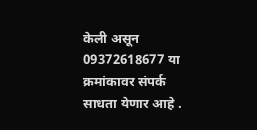केली असून 09372618677 या क्रमांकावर संपर्क साधता येणार आहे .